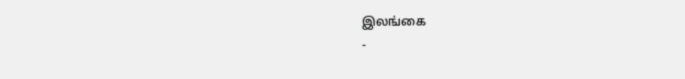இலங்கை
-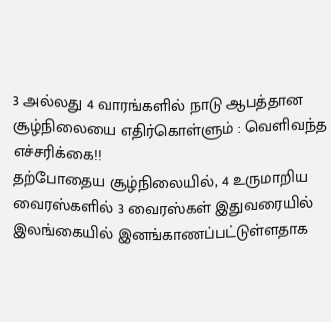3 அல்லது 4 வாரங்களில் நாடு ஆபத்தான சூழ்நிலையை எதிர்கொள்ளும் : வெளிவந்த எச்சரிக்கை!!
தற்போதைய சூழ்நிலையில், 4 உருமாறிய வைரஸ்களில் 3 வைரஸ்கள் இதுவரையில் இலங்கையில் இனங்காணப்பட்டுள்ளதாக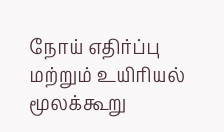நோய் எதிர்ப்பு மற்றும் உயிரியல் மூலக்கூறு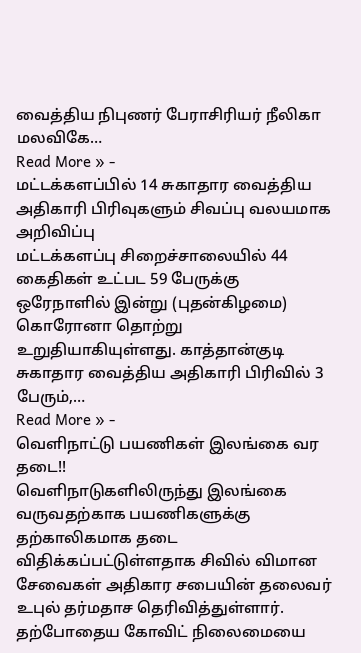வைத்திய நிபுணர் பேராசிரியர் நீலிகா மலவிகே…
Read More » -
மட்டக்களப்பில் 14 சுகாதார வைத்திய அதிகாரி பிரிவுகளும் சிவப்பு வலயமாக அறிவிப்பு
மட்டக்களப்பு சிறைச்சாலையில் 44 கைதிகள் உட்பட 59 பேருக்கு ஒரேநாளில் இன்று (புதன்கிழமை) கொரோனா தொற்று உறுதியாகியுள்ளது. காத்தான்குடி சுகாதார வைத்திய அதிகாரி பிரிவில் 3 பேரும்,…
Read More » -
வெளிநாட்டு பயணிகள் இலங்கை வர தடை!!
வெளிநாடுகளிலிருந்து இலங்கை வருவதற்காக பயணிகளுக்கு தற்காலிகமாக தடை விதிக்கப்பட்டுள்ளதாக சிவில் விமான சேவைகள் அதிகார சபையின் தலைவர் உபுல் தர்மதாச தெரிவித்துள்ளார். தற்போதைய கோவிட் நிலைமையை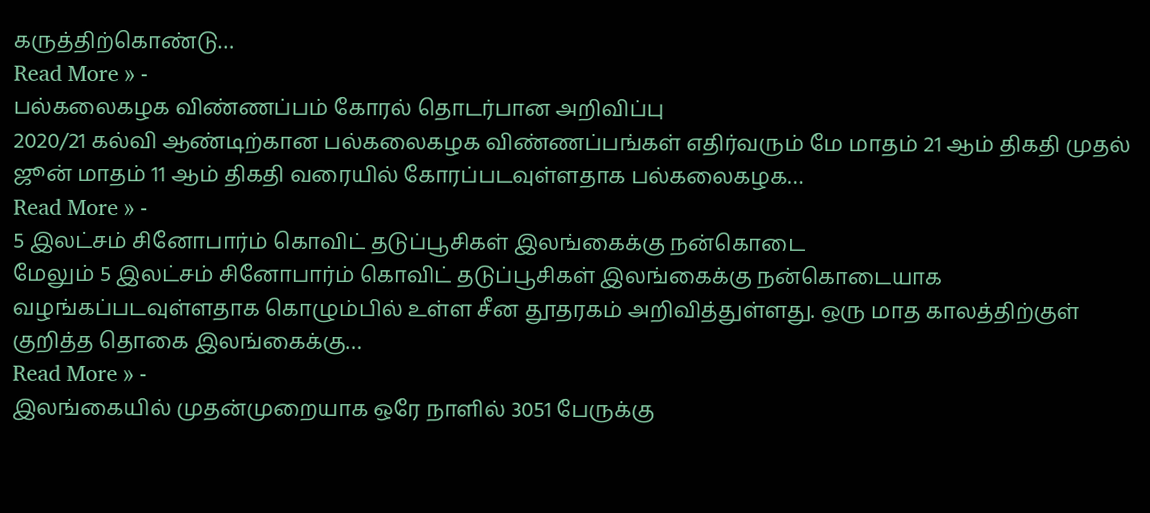கருத்திற்கொண்டு…
Read More » -
பல்கலைகழக விண்ணப்பம் கோரல் தொடர்பான அறிவிப்பு
2020/21 கல்வி ஆண்டிற்கான பல்கலைகழக விண்ணப்பங்கள் எதிர்வரும் மே மாதம் 21 ஆம் திகதி முதல் ஜூன் மாதம் 11 ஆம் திகதி வரையில் கோரப்படவுள்ளதாக பல்கலைகழக…
Read More » -
5 இலட்சம் சினோபார்ம் கொவிட் தடுப்பூசிகள் இலங்கைக்கு நன்கொடை
மேலும் 5 இலட்சம் சினோபார்ம் கொவிட் தடுப்பூசிகள் இலங்கைக்கு நன்கொடையாக வழங்கப்படவுள்ளதாக கொழும்பில் உள்ள சீன தூதரகம் அறிவித்துள்ளது. ஒரு மாத காலத்திற்குள் குறித்த தொகை இலங்கைக்கு…
Read More » -
இலங்கையில் முதன்முறையாக ஒரே நாளில் 3051 பேருக்கு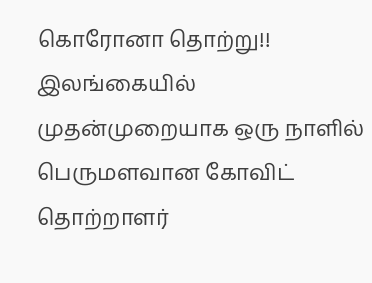கொரோனா தொற்று!!
இலங்கையில் முதன்முறையாக ஒரு நாளில் பெருமளவான கோவிட் தொற்றாளர்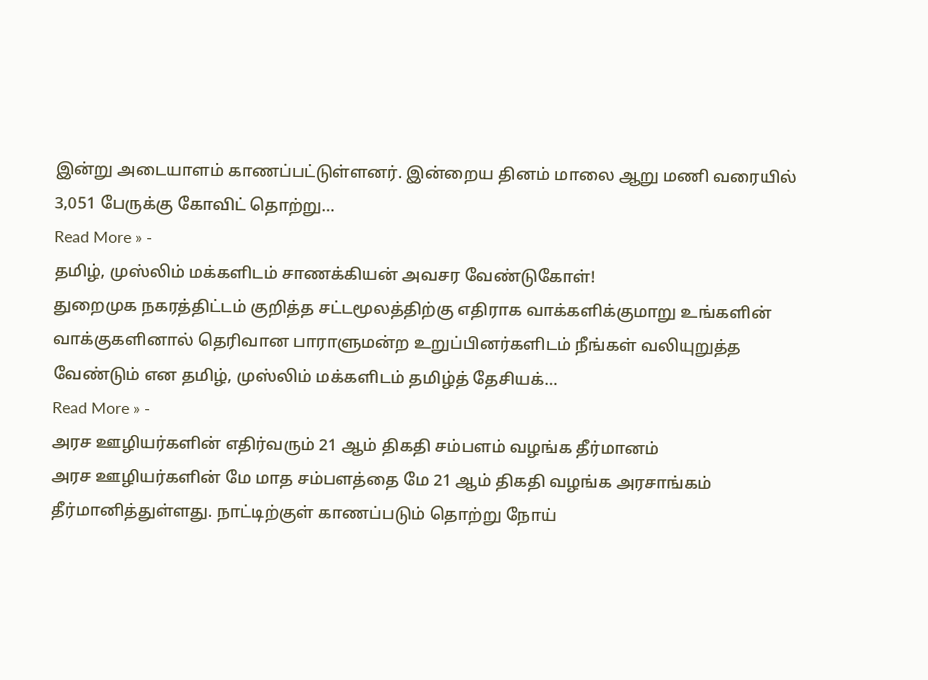இன்று அடையாளம் காணப்பட்டுள்ளனர். இன்றைய தினம் மாலை ஆறு மணி வரையில் 3,051 பேருக்கு கோவிட் தொற்று…
Read More » -
தமிழ், முஸ்லிம் மக்களிடம் சாணக்கியன் அவசர வேண்டுகோள்!
துறைமுக நகரத்திட்டம் குறித்த சட்டமூலத்திற்கு எதிராக வாக்களிக்குமாறு உங்களின் வாக்குகளினால் தெரிவான பாராளுமன்ற உறுப்பினர்களிடம் நீங்கள் வலியுறுத்த வேண்டும் என தமிழ், முஸ்லிம் மக்களிடம் தமிழ்த் தேசியக்…
Read More » -
அரச ஊழியர்களின் எதிர்வரும் 21 ஆம் திகதி சம்பளம் வழங்க தீர்மானம்
அரச ஊழியர்களின் மே மாத சம்பளத்தை மே 21 ஆம் திகதி வழங்க அரசாங்கம் தீர்மானித்துள்ளது. நாட்டிற்குள் காணப்படும் தொற்று நோய்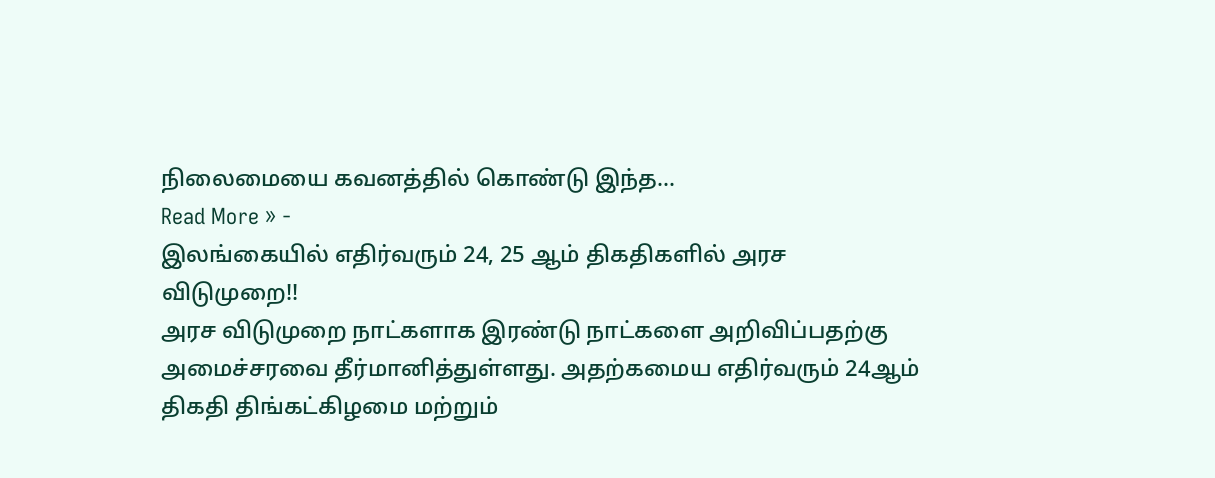நிலைமையை கவனத்தில் கொண்டு இந்த…
Read More » -
இலங்கையில் எதிர்வரும் 24, 25 ஆம் திகதிகளில் அரச விடுமுறை!!
அரச விடுமுறை நாட்களாக இரண்டு நாட்களை அறிவிப்பதற்கு அமைச்சரவை தீர்மானித்துள்ளது. அதற்கமைய எதிர்வரும் 24ஆம் திகதி திங்கட்கிழமை மற்றும்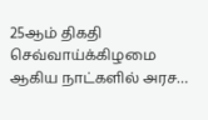25ஆம் திகதி செவ்வாய்க்கிழமை ஆகிய நாட்களில் அரச…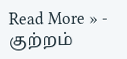Read More » -
குற்றம்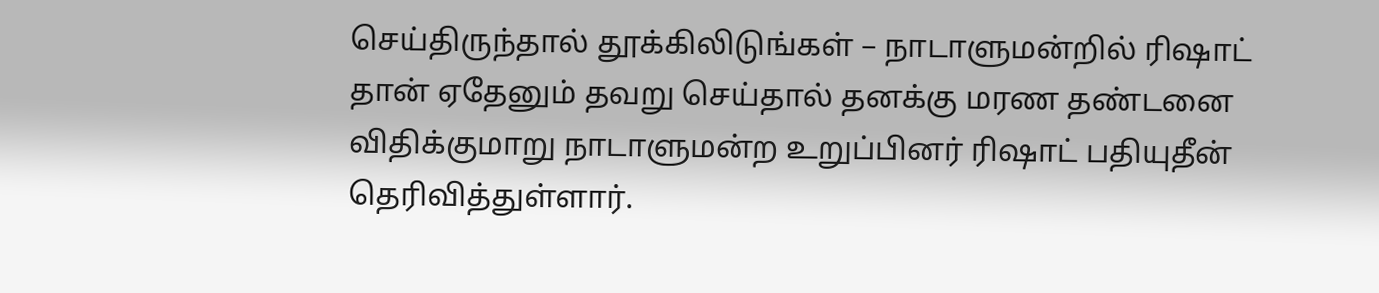செய்திருந்தால் தூக்கிலிடுங்கள் – நாடாளுமன்றில் ரிஷாட்
தான் ஏதேனும் தவறு செய்தால் தனக்கு மரண தண்டனை விதிக்குமாறு நாடாளுமன்ற உறுப்பினர் ரிஷாட் பதியுதீன் தெரிவித்துள்ளார்.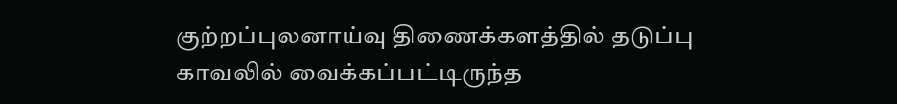குற்றப்புலனாய்வு திணைக்களத்தில் தடுப்பு காவலில் வைக்கப்பட்டிருந்த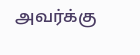அவர்க்கு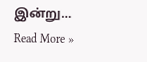இன்று…
Read More »